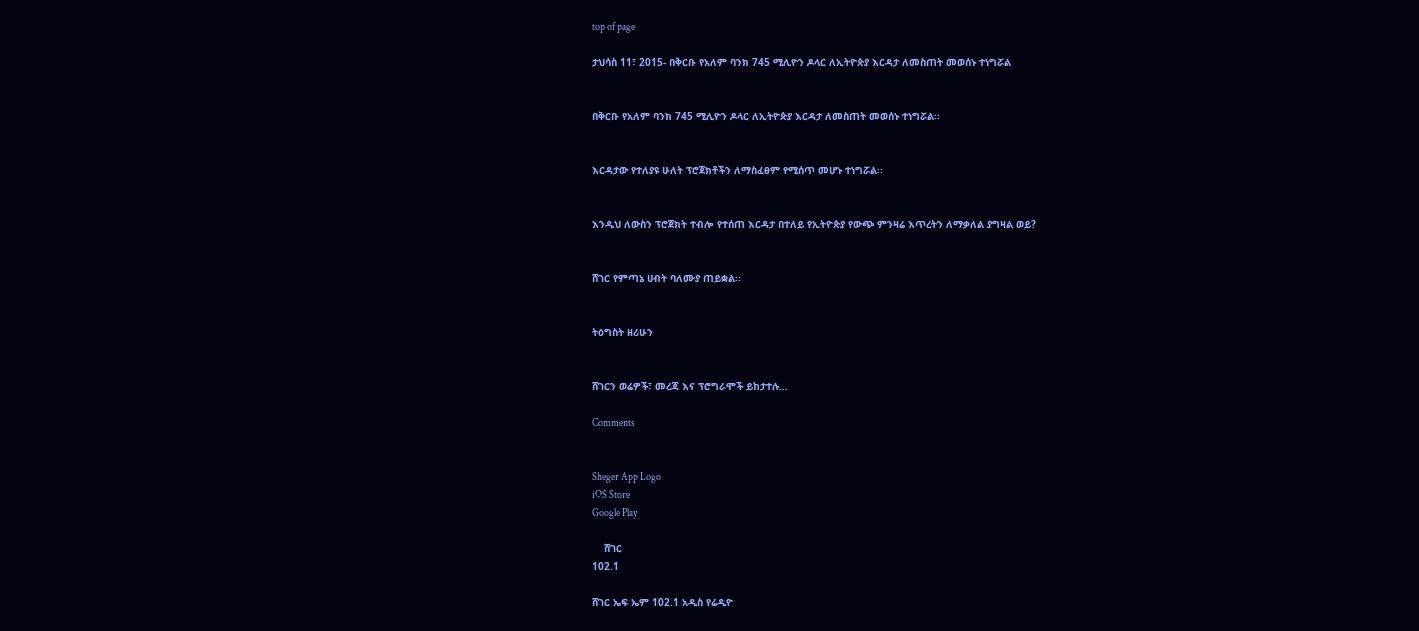top of page

ታህሳስ 11፣ 2015- በቅርቡ የአለም ባንክ 745 ሚሊዮን ዶላር ለኢትዮጵያ እርዳታ ለመስጠት መወሰኑ ተነግሯል


በቅርቡ የአለም ባንክ 745 ሚሊዮን ዶላር ለኢትዮጵያ እርዳታ ለመስጠት መወሰኑ ተነግሯል፡፡


እርዳታው የተለያዩ ሁለት ፕሮጀክቶችን ለማስፈፀም የሚሰጥ መሆኑ ተነግሯል፡፡


እንዲህ ለውስን ፕሮጀክት ተብሎ የተሰጠ እርዳታ በተለይ የኢትዮጵያ የውጭ ምንዛሬ እጥረትን ለማቃለል ያግዛል ወይ?


ሸገር የምጣኔ ሀብት ባለሙያ ጠይቋል፡፡


ትዕግስት ዘሪሁን


ሸገርን ወሬዎች፣ መረጃ እና ፕሮግራሞች ይከታተሉ…

Comments


Sheger App Logo
iOS Store
Google Play

    ሸገር
102.1

ሸገር ኤፍ ኤም 102.1 አዲስ የሬዲዮ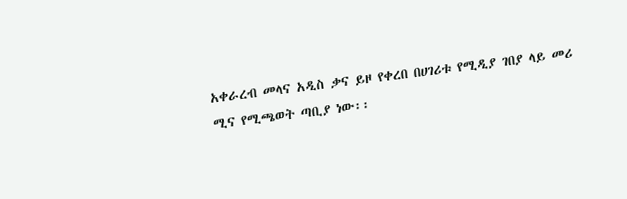አቀራረብ መላና አዲስ ቃና ይዞ የቀረበ በሀገሪቱ የሚዲያ ገበያ ላይ መሪ ሚና የሚጫወት ጣቢያ ነው፡፡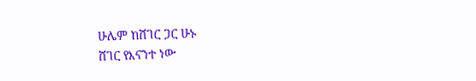ሁሌም ከሸገር ጋር ሁኑ
ሸገር የእናንተ ነው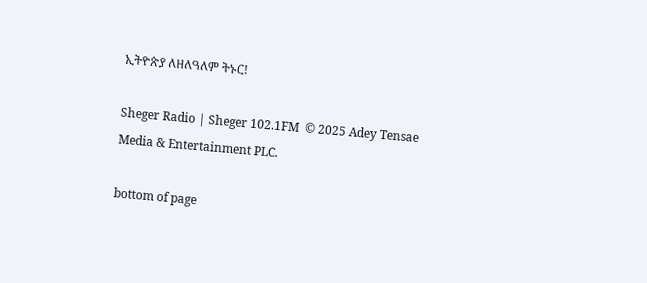ኢትዮጵያ ለዘለዓለም ትኑር!

Sheger Radio | Sheger 102.1FM  © 2025 Adey Tensae Media & Entertainment PLC.

bottom of page